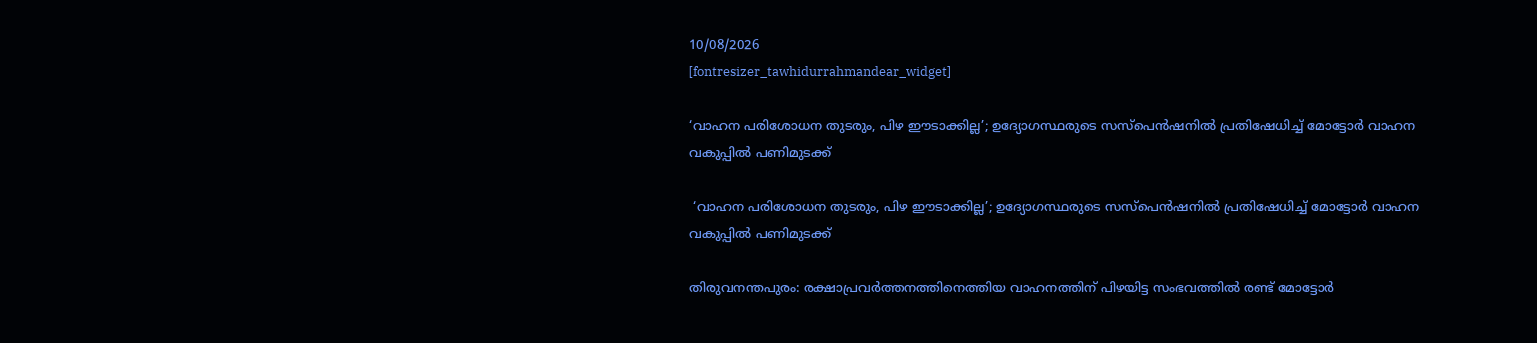10/08/2026
[fontresizer_tawhidurrahmandear_widget]

‘വാഹന പരിശോധന തുടരും, പിഴ ഈടാക്കില്ല’; ഉദ്യോഗസ്ഥരുടെ സസ്‌പെൻഷനിൽ പ്രതിഷേധിച്ച് മോട്ടോർ വാഹന വകുപ്പിൽ പണിമുടക്ക്

 ‘വാഹന പരിശോധന തുടരും, പിഴ ഈടാക്കില്ല’; ഉദ്യോഗസ്ഥരുടെ സസ്‌പെൻഷനിൽ പ്രതിഷേധിച്ച് മോട്ടോർ വാഹന വകുപ്പിൽ പണിമുടക്ക്

തിരുവനന്തപുരം: രക്ഷാപ്രവർത്തനത്തിനെത്തിയ വാഹനത്തിന് പിഴയിട്ട സംഭവത്തിൽ രണ്ട് മോട്ടോർ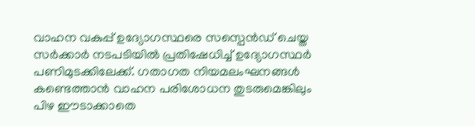വാഹന വകുപ്പ് ഉദ്യോഗസ്ഥരെ സസ്പെൻഡ് ചെയ്ത സർക്കാർ നടപടിയിൽ പ്രതിഷേധിച്ച് ഉദ്യോഗസ്ഥർ പണിമുടക്കിലേക്ക്. ഗതാഗത നിയമലംഘനങ്ങൾ കണ്ടെത്താൻ വാഹന പരിശോധന തുടരുമെങ്കിലും പിഴ ഈടാക്കാതെ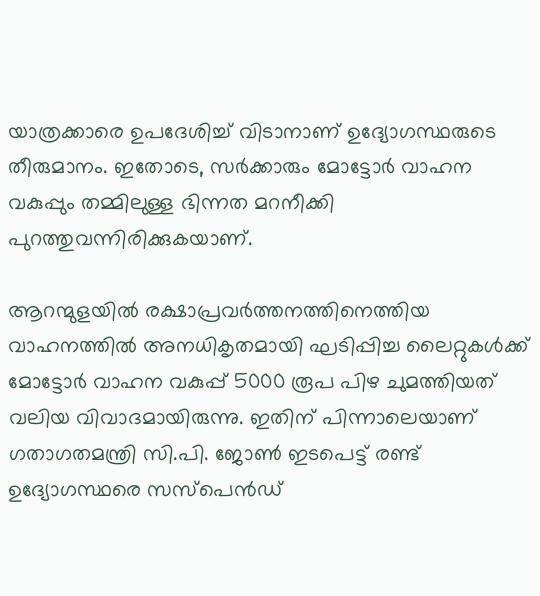യാത്രക്കാരെ ഉപദേശിച്ച് വിടാനാണ് ഉദ്യോഗസ്ഥരുടെ തീരുമാനം. ഇതോടെ, സർക്കാരും മോട്ടോർ വാഹന വകുപ്പും തമ്മിലുള്ള ഭിന്നത മറനീക്കി പുറത്തുവന്നിരിക്കുകയാണ്.

ആറന്മുളയിൽ രക്ഷാപ്രവർത്തനത്തിനെത്തിയ വാഹനത്തിൽ അനധികൃതമായി ഘടിപ്പിച്ച ലൈറ്റുകൾക്ക് മോട്ടോർ വാഹന വകുപ്പ് 5000 രൂപ പിഴ ചുമത്തിയത് വലിയ വിവാദമായിരുന്നു. ഇതിന് പിന്നാലെയാണ് ഗതാഗതമന്ത്രി സി.പി. ജോൺ ഇടപെട്ട് രണ്ട് ഉദ്യോഗസ്ഥരെ സസ്പെൻഡ്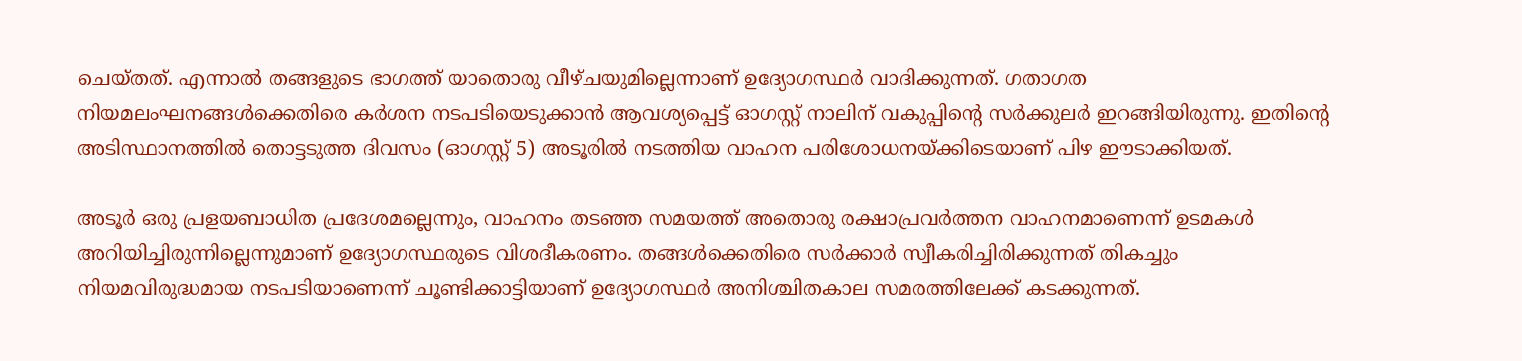ചെയ്തത്. എന്നാൽ തങ്ങളുടെ ഭാഗത്ത് യാതൊരു വീഴ്ചയുമില്ലെന്നാണ് ഉദ്യോഗസ്ഥർ വാദിക്കുന്നത്. ഗതാഗത നിയമലംഘനങ്ങൾക്കെതിരെ കർശന നടപടിയെടുക്കാൻ ആവശ്യപ്പെട്ട് ഓഗസ്റ്റ് നാലിന് വകുപ്പിന്റെ സർക്കുലർ ഇറങ്ങിയിരുന്നു. ഇതിന്റെ അടിസ്ഥാനത്തിൽ തൊട്ടടുത്ത ദിവസം (ഓഗസ്റ്റ് 5) അടൂരിൽ നടത്തിയ വാഹന പരിശോധനയ്ക്കിടെയാണ് പിഴ ഈടാക്കിയത്.

അടൂർ ഒരു പ്രളയബാധിത പ്രദേശമല്ലെന്നും, വാഹനം തടഞ്ഞ സമയത്ത് അതൊരു രക്ഷാപ്രവർത്തന വാഹനമാണെന്ന് ഉടമകൾ അറിയിച്ചിരുന്നില്ലെന്നുമാണ് ഉദ്യോഗസ്ഥരുടെ വിശദീകരണം. തങ്ങൾക്കെതിരെ സർക്കാർ സ്വീകരിച്ചിരിക്കുന്നത് തികച്ചും നിയമവിരുദ്ധമായ നടപടിയാണെന്ന് ചൂണ്ടിക്കാട്ടിയാണ് ഉദ്യോഗസ്ഥർ അനിശ്ചിതകാല സമരത്തിലേക്ക് കടക്കുന്നത്.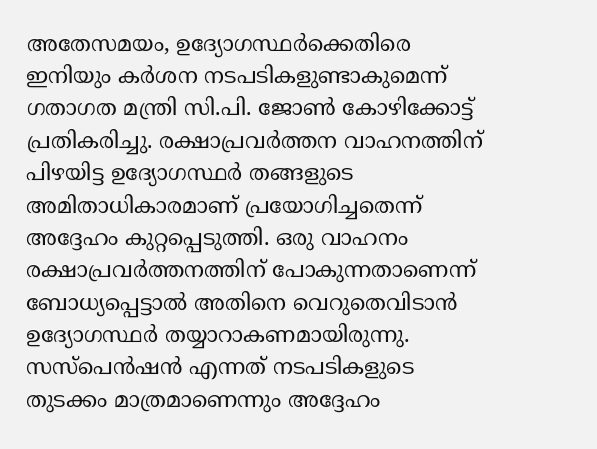അതേസമയം, ഉദ്യോഗസ്ഥർക്കെതിരെ ഇനിയും കർശന നടപടികളുണ്ടാകുമെന്ന് ഗതാഗത മന്ത്രി സി.പി. ജോൺ കോഴിക്കോട്ട് പ്രതികരിച്ചു. രക്ഷാപ്രവർത്തന വാഹനത്തിന് പിഴയിട്ട ഉദ്യോഗസ്ഥർ തങ്ങളുടെ അമിതാധികാരമാണ് പ്രയോഗിച്ചതെന്ന് അദ്ദേഹം കുറ്റപ്പെടുത്തി. ഒരു വാഹനം രക്ഷാപ്രവർത്തനത്തിന് പോകുന്നതാണെന്ന് ബോധ്യപ്പെട്ടാൽ അതിനെ വെറുതെവിടാൻ ഉദ്യോഗസ്ഥർ തയ്യാറാകണമായിരുന്നു. സസ്പെൻഷൻ എന്നത് നടപടികളുടെ തുടക്കം മാത്രമാണെന്നും അദ്ദേഹം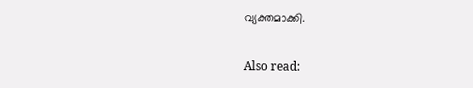വ്യക്തമാക്കി.

Also read: